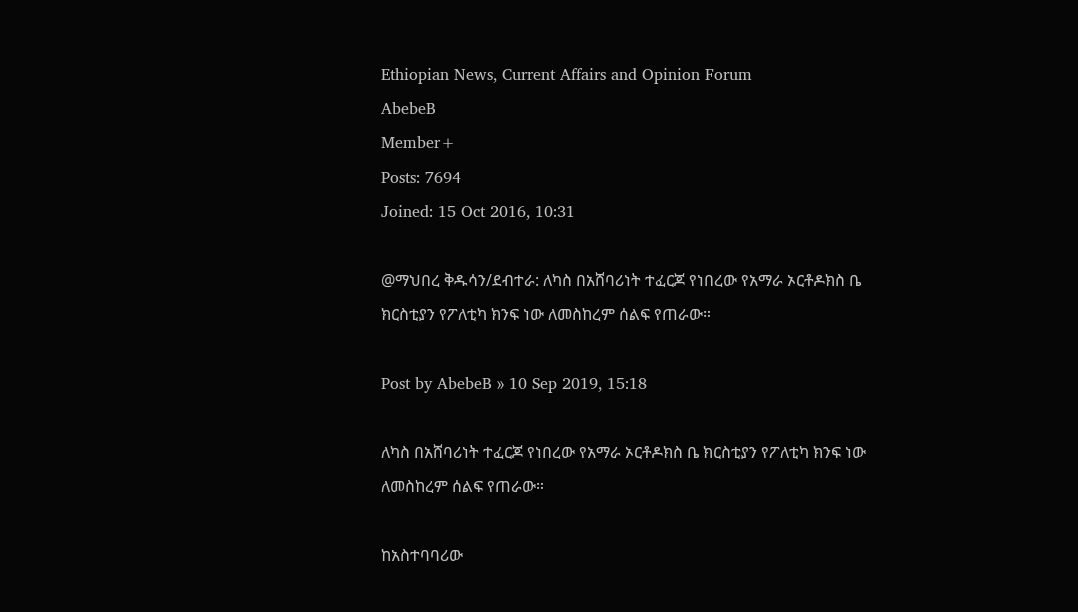Ethiopian News, Current Affairs and Opinion Forum
AbebeB
Member+
Posts: 7694
Joined: 15 Oct 2016, 10:31

@ማህበረ ቅዱሳን/ደብተራ: ለካስ በአሸባሪነት ተፈርጆ የነበረው የአማራ ኦርቶዶክስ ቤ ክርስቲያን የፖለቲካ ክንፍ ነው ለመስከረም ሰልፍ የጠራው።

Post by AbebeB » 10 Sep 2019, 15:18

ለካስ በአሸባሪነት ተፈርጆ የነበረው የአማራ ኦርቶዶክስ ቤ ክርስቲያን የፖለቲካ ክንፍ ነው ለመስከረም ሰልፍ የጠራው።

ከአስተባባሪው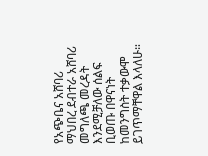የአጭቤና አሸባሪ ማህበረ ደብተራ አሸባሪ መግለጫ መረዳት እንደሚቻለው ሰልፍ ቢወጡ በዋናነት ከመንግስት ተቃውሞ ይገጥማቸዋል እላለሁ።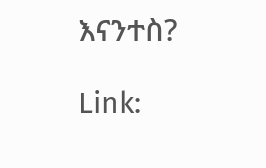እናንተስ?

Link: